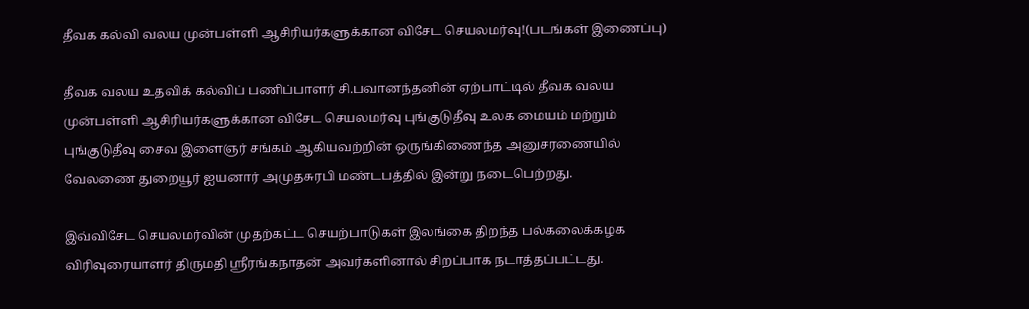தீவக கல்வி வலய முன்பள்ளி ஆசிரியர்களுக்கான விசேட செயலமர்வு!(படங்கள் இணைப்பு)

தீவக வலய உதவிக் கல்விப் பணிப்பாளர் சி.பவானந்தனின் ஏற்பாட்டில் தீவக வலய முன்பள்ளி ஆசிரியர்களுக்கான விசேட செயலமர்வு புங்குடுதீவு உலக மையம் மற்றும் புங்குடுதீவு சைவ இளைஞர் சங்கம் ஆகியவற்றின் ஒருங்கிணைந்த அனுசரணையில் வேலணை துறையூர் ஐயனார் அமுதசுரபி மண்டபத்தில் இன்று நடைபெற்றது.

இவ்விசேட செயலமர்வின் முதற்கட்ட செயற்பாடுகள் இலங்கை திறந்த பல்கலைக்கழக விரிவுரையாளர் திருமதி ஸ்ரீரங்கநாதன் அவர்களினால் சிறப்பாக நடாத்தப்பட்டது.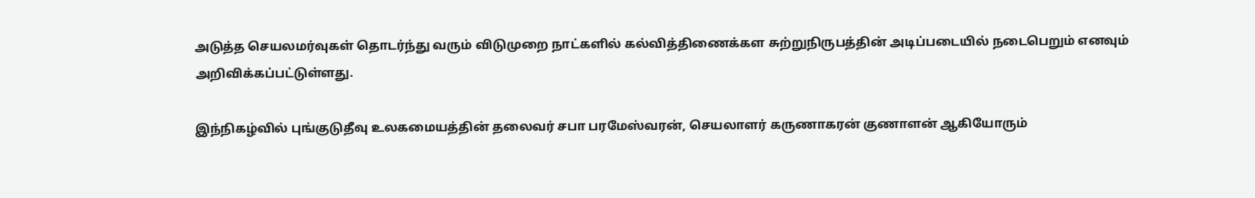அடுத்த செயலமர்வுகள் தொடர்ந்து வரும் விடுமுறை நாட்களில் கல்வித்திணைக்கள சுற்றுநிருபத்தின் அடிப்படையில் நடைபெறும் எனவும் அறிவிக்கப்பட்டுள்ளது.

இந்நிகழ்வில் புங்குடுதீவு உலகமையத்தின் தலைவர் சபா பரமேஸ்வரன், செயலாளர் கருணாகரன் குணாளன் ஆகியோரும்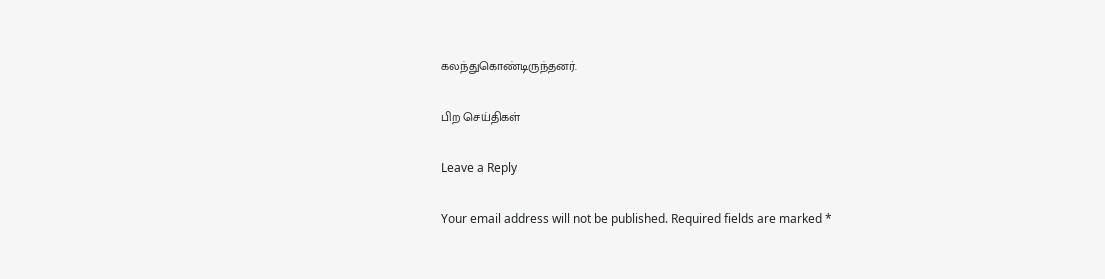கலந்துகொண்டிருந்தனர்.

பிற செய்திகள்

Leave a Reply

Your email address will not be published. Required fields are marked *